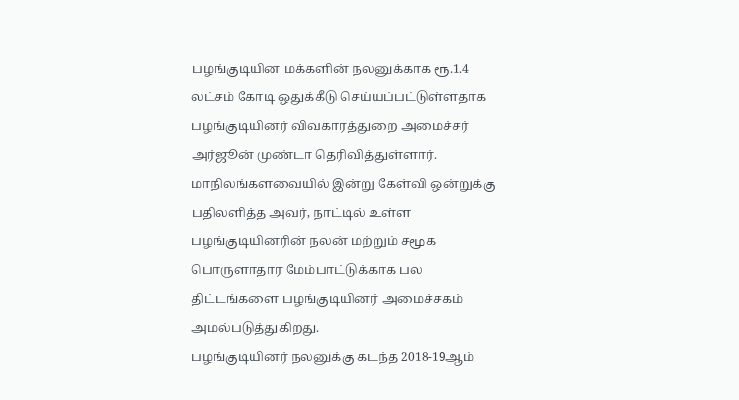பழங்குடியின மக்களின் நலனுக்காக ரூ.1.4 லட்சம் கோடி ஒதுக்கீடு செய்யப்பட்டுள்ளதாக பழங்குடியினர் விவகாரத்துறை அமைச்சர் அர்ஜூன் முண்டா தெரிவித்துள்ளார்.
மாநிலங்களவையில் இன்று கேள்வி ஒன்றுக்கு பதிலளித்த அவர், நாட்டில் உள்ள பழங்குடியினரின் நலன் மற்றும் சமூக பொருளாதார மேம்பாட்டுக்காக பல திட்டங்களை பழங்குடியினர் அமைச்சகம் அமல்படுத்துகிறது.
பழங்குடியினர் நலனுக்கு கடந்த 2018-19ஆம்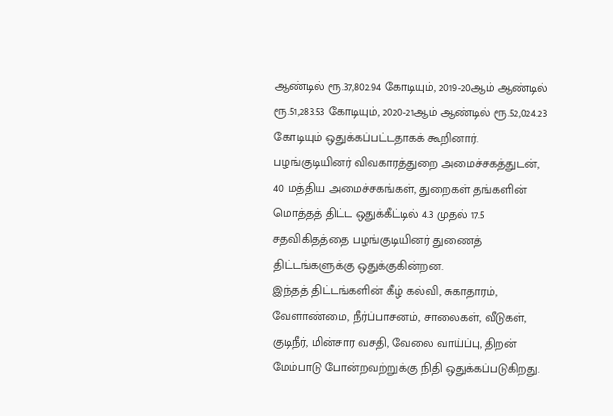ஆண்டில் ரூ.37,802.94 கோடியும், 2019-20ஆம் ஆண்டில் ரூ.51,283.53 கோடியும், 2020-21ஆம் ஆண்டில் ரூ.52,024.23 கோடியும் ஒதுக்கப்பட்டதாகக் கூறினார்.
பழங்குடியினர் விவகாரத்துறை அமைச்சகத்துடன், 40 மத்திய அமைச்சகங்கள், துறைகள் தங்களின் மொத்தத் திட்ட ஒதுக்கீட்டில் 4.3 முதல் 17.5 சதவிகிதத்தை பழங்குடியினர் துணைத் திட்டங்களுக்கு ஒதுக்குகின்றன.
இந்தத் திட்டங்களின் கீழ் கல்வி, சுகாதாரம், வேளாண்மை, நீர்ப்பாசனம், சாலைகள், வீடுகள், குடிநீர், மின்சார வசதி, வேலை வாய்ப்பு, திறன் மேம்பாடு போன்றவற்றுக்கு நிதி ஒதுக்கப்படுகிறது.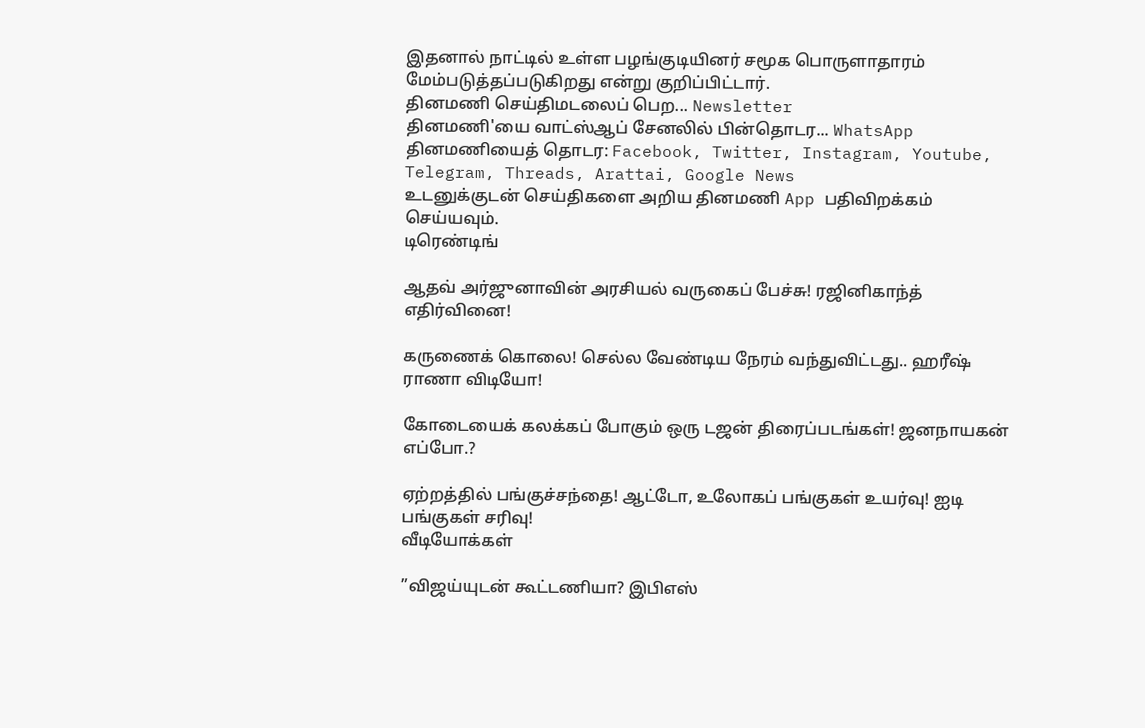இதனால் நாட்டில் உள்ள பழங்குடியினர் சமூக பொருளாதாரம் மேம்படுத்தப்படுகிறது என்று குறிப்பிட்டார்.
தினமணி செய்திமடலைப் பெற... Newsletter
தினமணி'யை வாட்ஸ்ஆப் சேனலில் பின்தொடர... WhatsApp
தினமணியைத் தொடர: Facebook, Twitter, Instagram, Youtube, Telegram, Threads, Arattai, Google News
உடனுக்குடன் செய்திகளை அறிய தினமணி App பதிவிறக்கம் செய்யவும்.
டிரெண்டிங்

ஆதவ் அர்ஜுனாவின் அரசியல் வருகைப் பேச்சு! ரஜினிகாந்த் எதிர்வினை!

கருணைக் கொலை! செல்ல வேண்டிய நேரம் வந்துவிட்டது.. ஹரீஷ் ராணா விடியோ!

கோடையைக் கலக்கப் போகும் ஒரு டஜன் திரைப்படங்கள்! ஜனநாயகன் எப்போ.?

ஏற்றத்தில் பங்குச்சந்தை! ஆட்டோ, உலோகப் பங்குகள் உயர்வு! ஐடி பங்குகள் சரிவு!
வீடியோக்கள்

”விஜய்யுடன் கூட்டணியா? இபிஎஸ்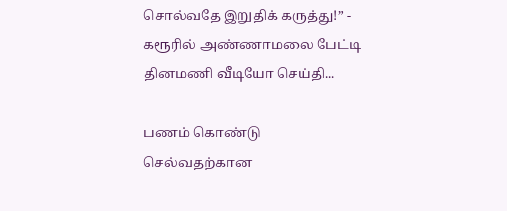சொல்வதே இறுதிக் கருத்து!” - கரூரில் அண்ணாமலை பேட்டி
தினமணி வீடியோ செய்தி...

பணம் கொண்டு செல்வதற்கான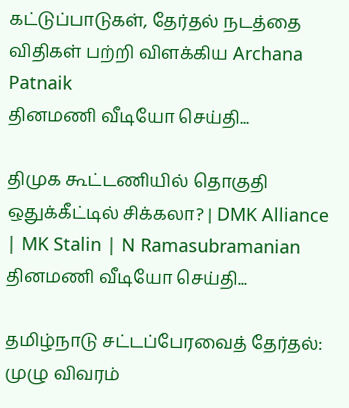கட்டுப்பாடுகள், தேர்தல் நடத்தை விதிகள் பற்றி விளக்கிய Archana Patnaik
தினமணி வீடியோ செய்தி...

திமுக கூட்டணியில் தொகுதி ஒதுக்கீட்டில் சிக்கலா? | DMK Alliance | MK Stalin | N Ramasubramanian
தினமணி வீடியோ செய்தி...

தமிழ்நாடு சட்டப்பேரவைத் தேர்தல்: முழு விவரம்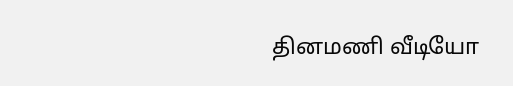தினமணி வீடியோ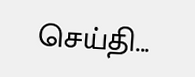செய்தி...